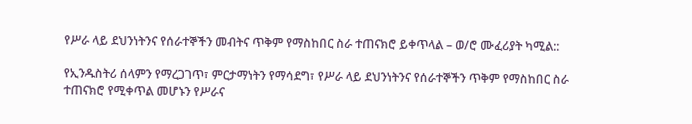የሥራ ላይ ደህንነትንና የሰራተኞችን መብትና ጥቅም የማስከበር ስራ ተጠናክሮ ይቀጥላል – ወ/ሮ ሙፈሪያት ካሚል::

የኢንዱስትሪ ሰላምን የማረጋገጥ፣ ምርታማነትን የማሳደግ፣ የሥራ ላይ ደህንነትንና የሰራተኞችን ጥቅም የማስከበር ስራ ተጠናክሮ የሚቀጥል መሆኑን የሥራና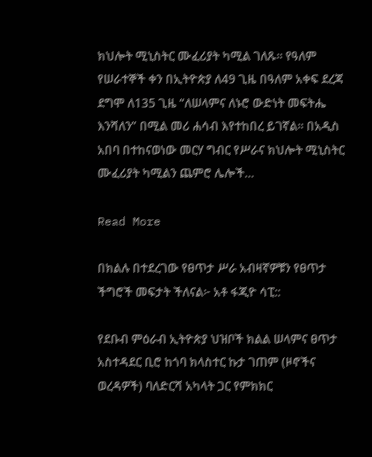ክህሎት ሚኒስትር ሙፈሪያት ካሚል ገለጹ። የዓለም የሠራተኞች ቀን በኢትዮጵያ ለ49 ጊዜ በዓለም አቀፍ ደረጃ ደግሞ ለ135 ጊዜ “ለሠላምና ለኑሮ ውድነት መፍትሔ እንሻለን” በሚል መሪ ሐሳብ እየተከበረ ይገኛል። በአዲስ አበባ በተከናወነው መርሃ ግብር የሥራና ክህሎት ሚኒስትር ሙፈሪያት ካሚልን ጨምሮ ሌሎች…

Read More

በክልሉ በተደረገው የፀጥታ ሥራ አብዛኛዎቹን የፀጥታ ችግሮች መፍታት ችለናል፦ አቶ ፋጂዮ ሳፒ::

የደቡብ ምዕራብ ኢትዮጵያ ህዝቦች ክልል ሠላምና ፀጥታ አስተዳደር ቢሮ ከጎባ ክላስተር ኩታ ገጠም (ዞኖችና ወረዳዎች) ባለድርሻ አካላት ጋር የምክክር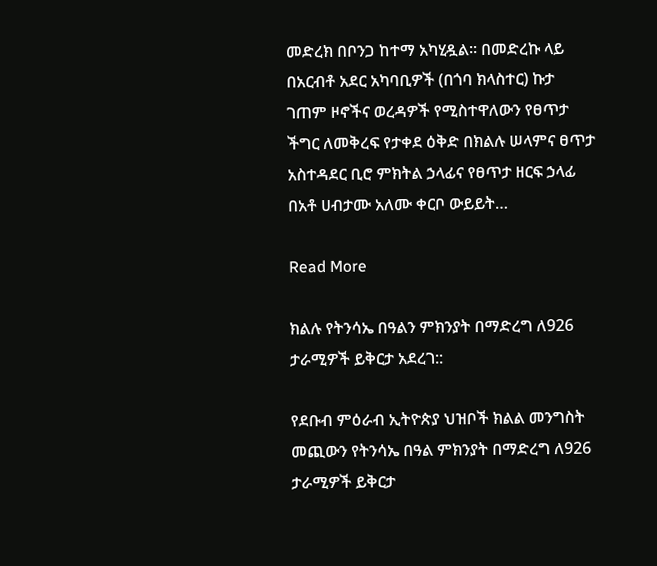መድረክ በቦንጋ ከተማ አካሂዷል፡፡ በመድረኩ ላይ በአርብቶ አደር አካባቢዎች (በጎባ ክላስተር) ኩታ ገጠም ዞኖችና ወረዳዎች የሚስተዋለውን የፀጥታ ችግር ለመቅረፍ የታቀደ ዕቅድ በክልሉ ሠላምና ፀጥታ አስተዳደር ቢሮ ምክትል ኃላፊና የፀጥታ ዘርፍ ኃላፊ በአቶ ሀብታሙ አለሙ ቀርቦ ውይይት…

Read More

ክልሉ የትንሳኤ በዓልን ምክንያት በማድረግ ለ926 ታራሚዎች ይቅርታ አደረገ::

የደቡብ ምዕራብ ኢትዮጵያ ህዝቦች ክልል መንግስት መጪውን የትንሳኤ በዓል ምክንያት በማድረግ ለ926 ታራሚዎች ይቅርታ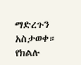ማድረጉን አስታወቀ። የክልሉ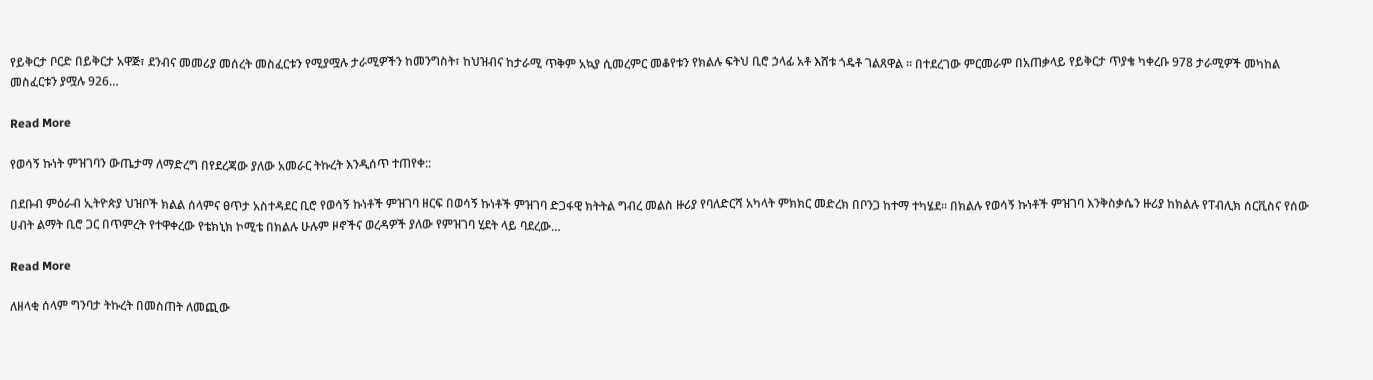የይቅርታ ቦርድ በይቅርታ አዋጅ፣ ደንብና መመሪያ መሰረት መስፈርቱን የሚያሟሉ ታራሚዎችን ከመንግስት፣ ከህዝብና ከታራሚ ጥቅም አኳያ ሲመረምር መቆየቱን የክልሉ ፍትህ ቢሮ ኃላፊ አቶ እሸቱ ጎዴቶ ገልጸዋል ። በተደረገው ምርመራም በአጠቃላይ የይቅርታ ጥያቄ ካቀረቡ 978 ታራሚዎች መካከል መስፈርቱን ያሟሉ 926…

Read More

የወሳኝ ኩነት ምዝገባን ውጤታማ ለማድረግ በየደረጃው ያለው አመራር ትኩረት እንዲሰጥ ተጠየቀ::

በደቡብ ምዕራብ ኢትዮጵያ ህዝቦች ክልል ሰላምና ፀጥታ አስተዳደር ቢሮ የወሳኝ ኩነቶች ምዝገባ ዘርፍ በወሳኝ ኩነቶች ምዝገባ ድጋፋዊ ክትትል ግብረ መልስ ዙሪያ የባለድርሻ አካላት ምክክር መድረክ በቦንጋ ከተማ ተካሄደ። በክልሉ የወሳኝ ኩነቶች ምዝገባ እንቅስቃሴን ዙሪያ ከክልሉ የፐብሊክ ሰርቪስና የሰው ሀብት ልማት ቢሮ ጋር በጥምረት የተዋቀረው የቴክኒክ ኮሚቴ በክልሉ ሁሉም ዞኖችና ወረዳዎች ያለው የምዝገባ ሂደት ላይ ባደረው…

Read More

ለዘላቂ ሰላም ግንባታ ትኩረት በመስጠት ለመጪው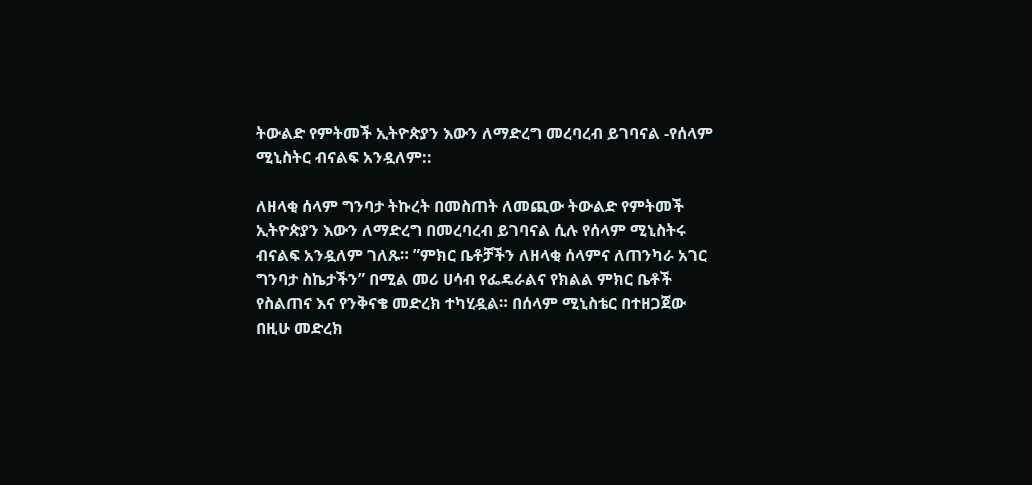ትውልድ የምትመች ኢትዮጵያን እውን ለማድረግ መረባረብ ይገባናል -የሰላም ሚኒስትር ብናልፍ አንዷለም::

ለዘላቂ ሰላም ግንባታ ትኩረት በመስጠት ለመጪው ትውልድ የምትመች ኢትዮጵያን እውን ለማድረግ በመረባረብ ይገባናል ሲሉ የሰላም ሚኒስትሩ ብናልፍ አንዷለም ገለጹ። ”ምክር ቤቶቻችን ለዘላቂ ሰላምና ለጠንካራ አገር ግንባታ ስኬታችን” በሚል መሪ ሀሳብ የፌዴራልና የክልል ምክር ቤቶች የስልጠና እና የንቅናቄ መድረክ ተካሂዷል። በሰላም ሚኒስቴር በተዘጋጀው በዚሁ መድረክ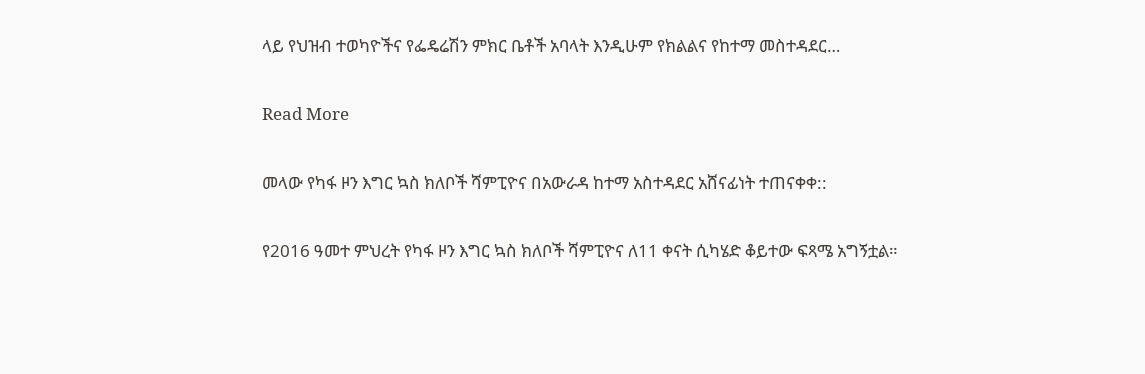ላይ የህዝብ ተወካዮችና የፌዴሬሽን ምክር ቤቶች አባላት እንዲሁም የክልልና የከተማ መስተዳደር…

Read More

መላው የካፋ ዞን እግር ኳስ ክለቦች ሻምፒዮና በአውራዳ ከተማ አስተዳደር አሸናፊነት ተጠናቀቀ::

የ2016 ዓመተ ምህረት የካፋ ዞን እግር ኳስ ክለቦች ሻምፒዮና ለ11 ቀናት ሲካሄድ ቆይተው ፍጻሜ አግኝቷል።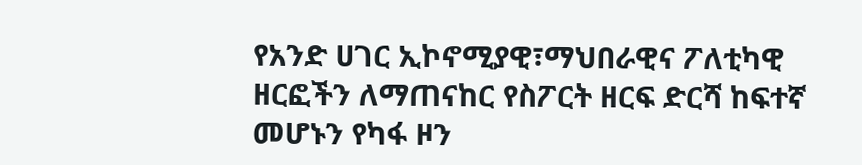የአንድ ሀገር ኢኮኖሚያዊ፣ማህበራዊና ፖለቲካዊ ዘርፎችን ለማጠናከር የስፖርት ዘርፍ ድርሻ ከፍተኛ መሆኑን የካፋ ዞን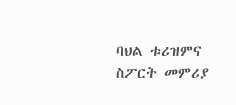ባህል ቱሪዝምና ስፖርት መምሪያ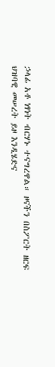ኃላፊ አቶ ነፃነት ብርሃኑ ተናግረዋል። ዞናችን በስፖርት ዘርፍ ህዝባዊ መሠረት ይዞ እንዲሄድና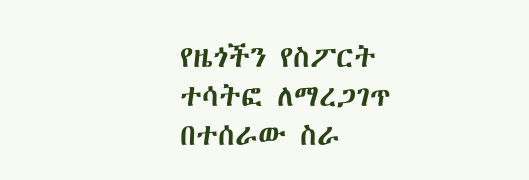የዜጎችን የስፖርት ተሳትፎ ለማረጋገጥ በተሰራው ስራ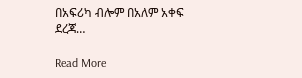በአፍሪካ ብሎም በአለም አቀፍ ደረጃ…

Read More